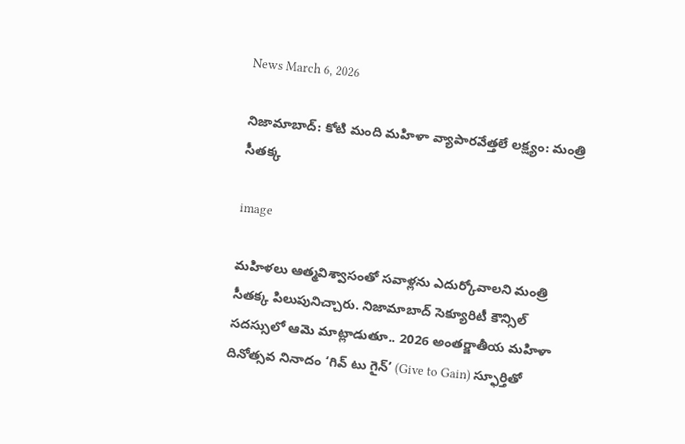News March 6, 2026

నిజామాబాద్: కోటి మంది మహిళా వ్యాపారవేత్తలే లక్ష్యం: మంత్రి సీతక్క

image

మహిళలు ఆత్మవిశ్వాసంతో సవాళ్లను ఎదుర్కోవాలని మంత్రి సీతక్క పిలుపునిచ్చారు. నిజామాబాద్ సెక్యూరిటీ కౌన్సిల్ సదస్సులో ఆమె మాట్లాడుతూ.. 2026 అంతర్జాతీయ మహిళా దినోత్సవ నినాదం ‘గివ్ టు గైన్’ (Give to Gain) స్ఫూర్తితో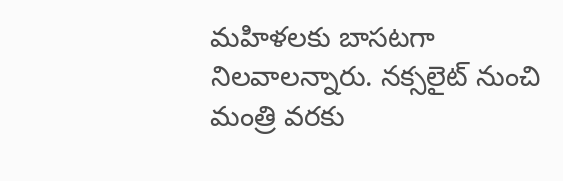మహిళలకు బాసటగా నిలవాలన్నారు. నక్సలైట్ నుంచి మంత్రి వరకు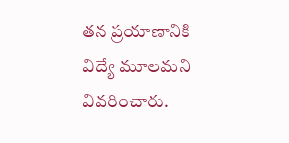తన ప్రయాణానికి విద్యే మూలమని వివరించారు.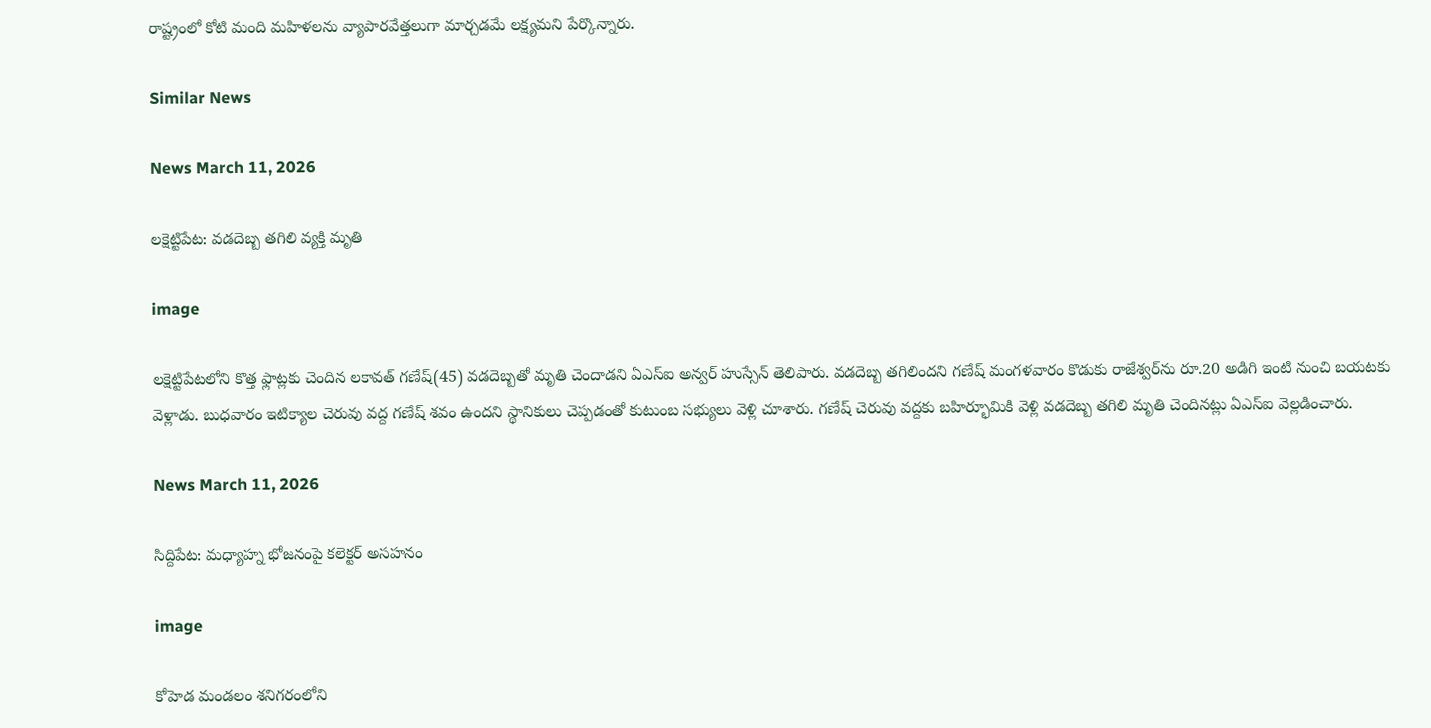రాష్ట్రంలో కోటి మంది మహిళలను వ్యాపారవేత్తలుగా మార్చడమే లక్ష్యమని పేర్కొన్నారు.

Similar News

News March 11, 2026

లక్షెట్టిపేట: వడదెబ్బ తగిలి వ్యక్తి మృతి

image

లక్షెట్టిపేటలోని కొత్త ఫ్లాట్లకు చెందిన లకావత్ గణేష్(45) వడదెబ్బతో మృతి చెందాడని ఏఎస్ఐ అన్వర్ హుస్సేన్ తెలిపారు. వడదెబ్బ తగిలిందని గణేష్ మంగళవారం కొడుకు రాజేశ్వర్‌ను రూ.20 అడిగి ఇంటి నుంచి బయటకు వెళ్లాడు. బుధవారం ఇటిక్యాల చెరువు వద్ద గణేష్ శవం ఉందని స్థానికులు చెప్పడంతో కుటుంబ సభ్యులు వెళ్లి చూశారు. గణేష్ చెరువు వద్దకు బహిర్భూమికి వెళ్లి వడదెబ్బ తగిలి మృతి చెందినట్లు ఏఎస్ఐ వెల్లడించారు.

News March 11, 2026

సిద్దిపేట: మధ్యాహ్న భోజనంపై కలెక్టర్ అసహనం

image

కోహెడ మండలం శనిగరంలోని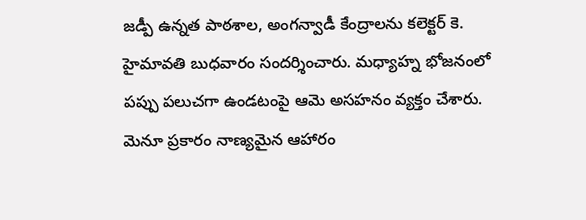జడ్పీ ఉన్నత పాఠశాల, అంగన్వాడీ కేంద్రాలను కలెక్టర్ కె. హైమావతి బుధవారం సందర్శించారు. మధ్యాహ్న భోజనంలో పప్పు పలుచగా ఉండటంపై ఆమె అసహనం వ్యక్తం చేశారు. మెనూ ప్రకారం నాణ్యమైన ఆహారం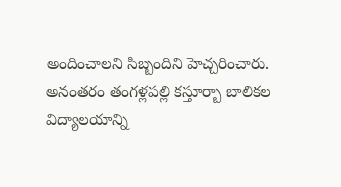అందించాలని సిబ్బందిని హెచ్చరించారు. అనంతరం తంగళ్లపల్లి కస్తూర్బా బాలికల విద్యాలయాన్ని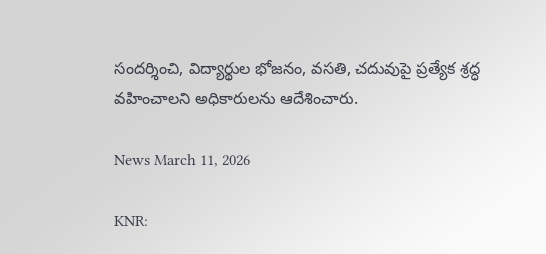సందర్శించి, విద్యార్థుల భోజనం, వసతి, చదువుపై ప్రత్యేక శ్రద్ధ వహించాలని అధికారులను ఆదేశించారు.

News March 11, 2026

KNR: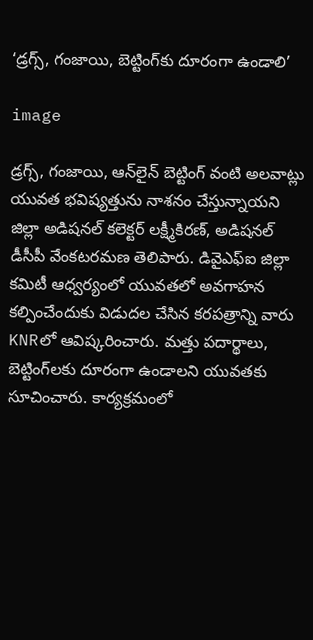‘డ్రగ్స్, గంజాయి, బెట్టింగ్‌కు దూరంగా ఉండాలి’

image

డ్రగ్స్, గంజాయి, ఆన్‌లైన్ బెట్టింగ్ వంటి అలవాట్లు యువత భవిష్యత్తును నాశనం చేస్తున్నాయని జిల్లా అడిషనల్ కలెక్టర్ లక్ష్మీకిరణ్, అడిషనల్ డీసీపీ వేంకటరమణ తెలిపారు. డివైఎఫ్ఐ జిల్లా కమిటీ ఆధ్వర్యంలో యువతలో అవగాహన కల్పించేందుకు విడుదల చేసిన కరపత్రాన్ని వారు KNRలో ఆవిష్కరించారు. మత్తు పదార్థాలు, బెట్టింగ్‌లకు దూరంగా ఉండాలని యువతకు సూచించారు. కార్యక్రమంలో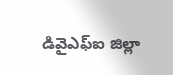డివైఎఫ్ఐ జిల్లా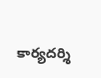కార్యదర్శి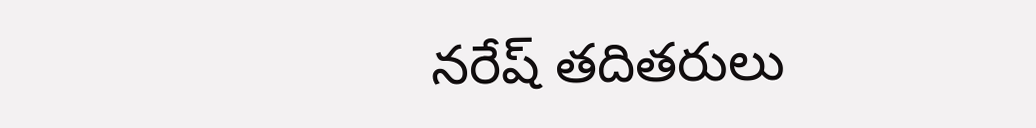నరేష్ తదితరులు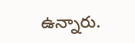ఉన్నారు.